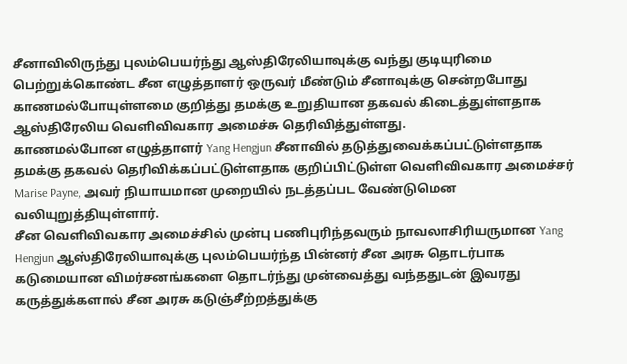சீனாவிலிருந்து புலம்பெயர்ந்து ஆஸ்திரேலியாவுக்கு வந்து குடியுரிமை பெற்றுக்கொண்ட சீன எழுத்தாளர் ஒருவர் மீண்டும் சீனாவுக்கு சென்றபோது காணமல்போயுள்ளமை குறித்து தமக்கு உறுதியான தகவல் கிடைத்துள்ளதாக ஆஸ்திரேலிய வெளிவிவகார அமைச்சு தெரிவித்துள்ளது.
காணமல்போன எழுத்தாளர் Yang Hengjun சீனாவில் தடுத்துவைக்கப்பட்டுள்ளதாக தமக்கு தகவல் தெரிவிக்கப்பட்டுள்ளதாக குறிப்பிட்டுள்ள வெளிவிவகார அமைச்சர் Marise Payne, அவர் நியாயமான முறையில் நடத்தப்பட வேண்டுமென வலியுறுத்தியுள்ளார்.
சீன வெளிவிவகார அமைச்சில் முன்பு பணிபுரிந்தவரும் நாவலாசிரியருமான Yang Hengjun ஆஸ்திரேலியாவுக்கு புலம்பெயர்ந்த பின்னர் சீன அரசு தொடர்பாக கடுமையான விமர்சனங்களை தொடர்ந்து முன்வைத்து வந்ததுடன் இவரது கருத்துக்களால் சீன அரசு கடுஞ்சீற்றத்துக்கு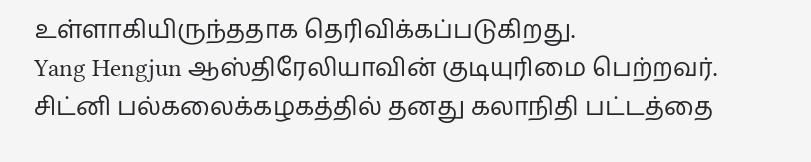உள்ளாகியிருந்ததாக தெரிவிக்கப்படுகிறது.
Yang Hengjun ஆஸ்திரேலியாவின் குடியுரிமை பெற்றவர். சிட்னி பல்கலைக்கழகத்தில் தனது கலாநிதி பட்டத்தை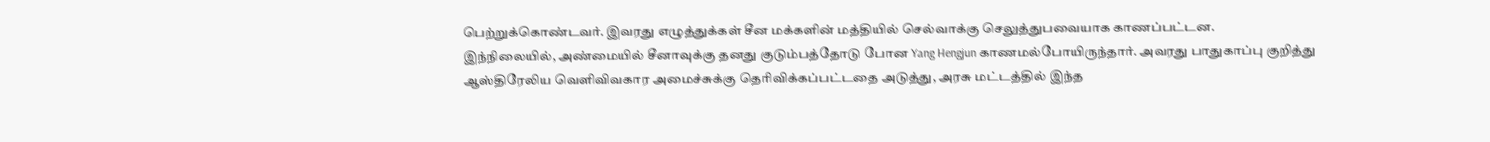பெற்றுக்கொண்டவர். இவரது எழுத்துக்கள் சீன மக்களின் மத்தியில் செல்வாக்கு செலுத்துபவையாக காணப்பட்டன.
இந்நிலையில், அண்மையில் சீனாவுக்கு தனது குடும்பத்தோடு போன Yang Hengjun காணமல்போயிருந்தார். அவரது பாதுகாப்பு குறித்து ஆஸ்திரேலிய வெளிவிவகார அமைச்சுக்கு தெரிவிக்கப்பட்டதை அடுத்து, அரசு மட்டத்தில் இந்த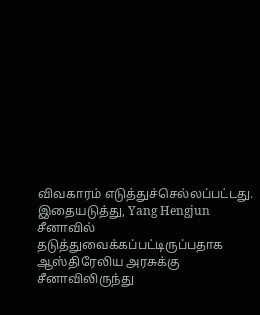விவகாரம் எடுத்துச்செல்லப்பட்டது.
இதையடுத்து, Yang Hengjun சீனாவில் தடுத்துவைக்கப்பட்டிருப்பதாக ஆஸ்திரேலிய அரசுக்கு சீனாவிலிருந்து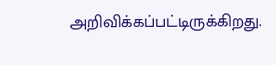அறிவிக்கப்பட்டிருக்கிறது.